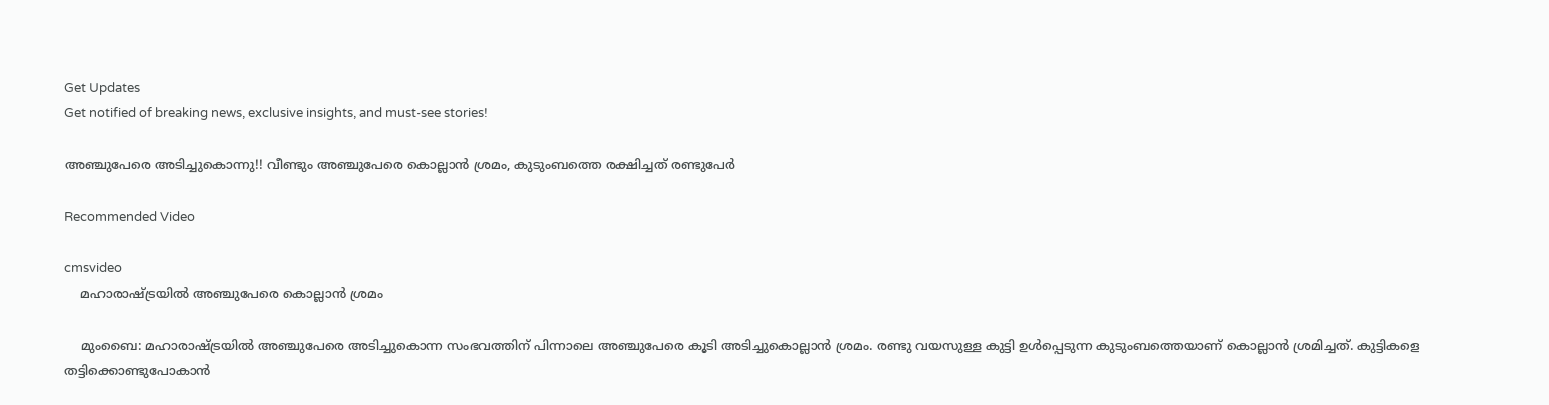Get Updates
Get notified of breaking news, exclusive insights, and must-see stories!

അഞ്ചുപേരെ അടിച്ചുകൊന്നു!! വീണ്ടും അഞ്ചുപേരെ കൊല്ലാന്‍ ശ്രമം, കുടുംബത്തെ രക്ഷിച്ചത് രണ്ടുപേര്‍

Recommended Video

cmsvideo
    മഹാരാഷ്ട്രയില്‍ അഞ്ചുപേരെ കൊല്ലാന്‍ ശ്രമം

    മുംബൈ: മഹാരാഷ്ട്രയില്‍ അഞ്ചുപേരെ അടിച്ചുകൊന്ന സംഭവത്തിന് പിന്നാലെ അഞ്ചുപേരെ കൂടി അടിച്ചുകൊല്ലാന്‍ ശ്രമം. രണ്ടു വയസുള്ള കുട്ടി ഉള്‍പ്പെടുന്ന കുടുംബത്തെയാണ് കൊല്ലാന്‍ ശ്രമിച്ചത്. കുട്ടികളെ തട്ടിക്കൊണ്ടുപോകാന്‍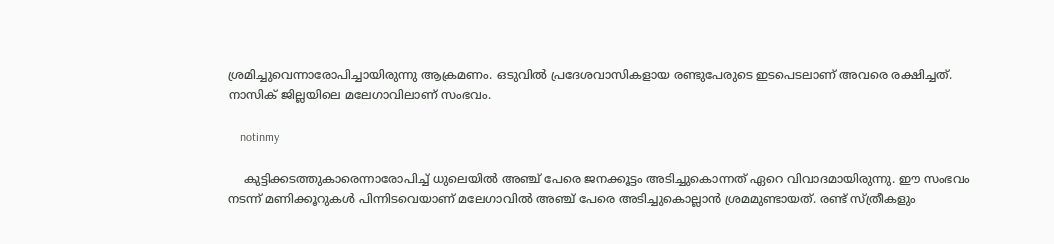ശ്രമിച്ചുവെന്നാരോപിച്ചായിരുന്നു ആക്രമണം. ഒടുവില്‍ പ്രദേശവാസികളായ രണ്ടുപേരുടെ ഇടപെടലാണ് അവരെ രക്ഷിച്ചത്. നാസിക് ജില്ലയിലെ മലേഗാവിലാണ് സംഭവം.

    notinmy

    കുട്ടിക്കടത്തുകാരെന്നാരോപിച്ച് ധുലെയില്‍ അഞ്ച് പേരെ ജനക്കൂട്ടം അടിച്ചുകൊന്നത് ഏറെ വിവാദമായിരുന്നു. ഈ സംഭവം നടന്ന് മണിക്കൂറുകള്‍ പിന്നിടവെയാണ് മലേഗാവില്‍ അഞ്ച് പേരെ അടിച്ചുകൊല്ലാന്‍ ശ്രമമുണ്ടായത്. രണ്ട് സ്ത്രീകളും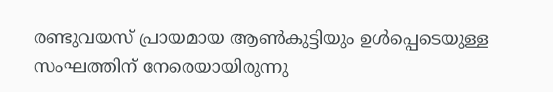രണ്ടുവയസ് പ്രായമായ ആണ്‍കുട്ടിയും ഉള്‍പ്പെടെയുള്ള സംഘത്തിന് നേരെയായിരുന്നു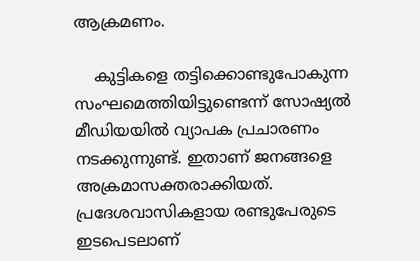ആക്രമണം.

    കുട്ടികളെ തട്ടിക്കൊണ്ടുപോകുന്ന സംഘമെത്തിയിട്ടുണ്ടെന്ന് സോഷ്യല്‍ മീഡിയയില്‍ വ്യാപക പ്രചാരണം നടക്കുന്നുണ്ട്. ഇതാണ് ജനങ്ങളെ അക്രമാസക്തരാക്കിയത്. പ്രദേശവാസികളായ രണ്ടുപേരുടെ ഇടപെടലാണ്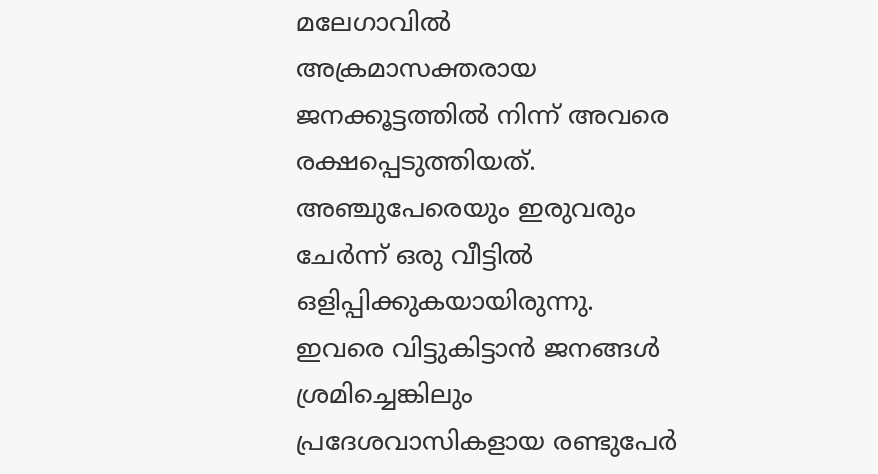മലേഗാവില്‍ അക്രമാസക്തരായ ജനക്കൂട്ടത്തില്‍ നിന്ന് അവരെ രക്ഷപ്പെടുത്തിയത്. അഞ്ചുപേരെയും ഇരുവരും ചേര്‍ന്ന് ഒരു വീട്ടില്‍ ഒളിപ്പിക്കുകയായിരുന്നു. ഇവരെ വിട്ടുകിട്ടാന്‍ ജനങ്ങള്‍ ശ്രമിച്ചെങ്കിലും പ്രദേശവാസികളായ രണ്ടുപേര്‍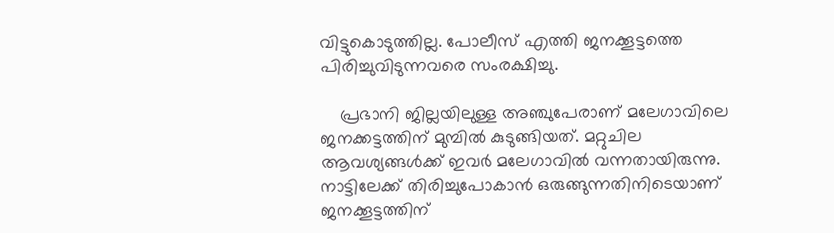വിട്ടുകൊടുത്തില്ല. പോലീസ് എത്തി ജനക്കൂട്ടത്തെ പിരിച്ചുവിടുന്നവരെ സംരക്ഷിച്ചു.

    പ്രഭാനി ജില്ലയിലുള്ള അഞ്ചുപേരാണ് മലേഗാവിലെ ജനക്കട്ടത്തിന് മുമ്പില്‍ കുടുങ്ങിയത്. മറ്റുചില ആവശ്യങ്ങള്‍ക്ക് ഇവര്‍ മലേഗാവില്‍ വന്നതായിരുന്നു. നാട്ടിലേക്ക് തിരിച്ചുപോകാന്‍ ഒരുങ്ങുന്നതിനിടെയാണ് ജനക്കൂട്ടത്തിന്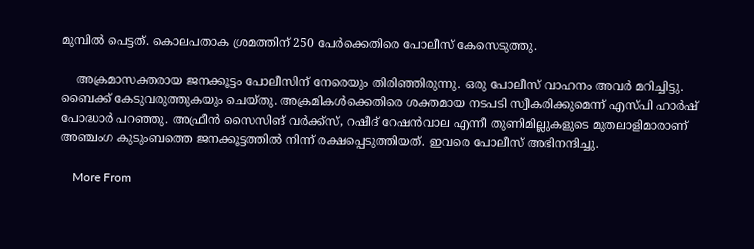മുമ്പില്‍ പെട്ടത്. കൊലപതാക ശ്രമത്തിന് 250 പേര്‍ക്കെതിരെ പോലീസ് കേസെടുത്തു.

    അക്രമാസക്തരായ ജനക്കൂട്ടം പോലീസിന് നേരെയും തിരിഞ്ഞിരുന്നു. ഒരു പോലീസ് വാഹനം അവര്‍ മറിച്ചിട്ടു. ബൈക്ക് കേടുവരുത്തുകയും ചെയ്തു. അക്രമികള്‍ക്കെതിരെ ശക്തമായ നടപടി സ്വീകരിക്കുമെന്ന് എസ്പി ഹാര്‍ഷ് പോദ്ധാര്‍ പറഞ്ഞു. അഫ്രീന്‍ സൈസിങ് വര്‍ക്ക്‌സ്, റഷീദ് റേഷന്‍വാല എന്നീ തുണിമില്ലുകളുടെ മുതലാളിമാരാണ് അഞ്ചംഗ കുടുംബത്തെ ജനക്കൂട്ടത്തില്‍ നിന്ന് രക്ഷപ്പെടുത്തിയത്. ഇവരെ പോലീസ് അഭിനന്ദിച്ചു.

    More From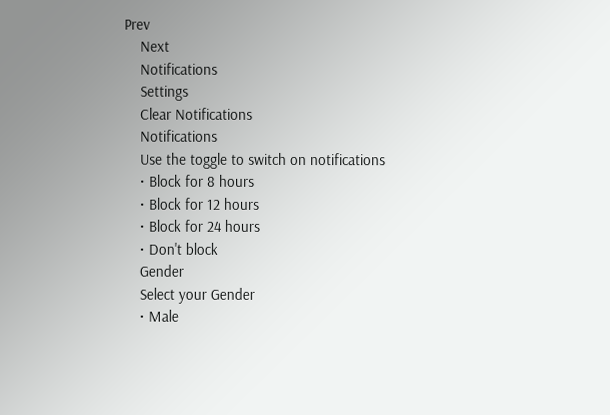Prev
    Next
    Notifications
    Settings
    Clear Notifications
    Notifications
    Use the toggle to switch on notifications
    • Block for 8 hours
    • Block for 12 hours
    • Block for 24 hours
    • Don't block
    Gender
    Select your Gender
    • Male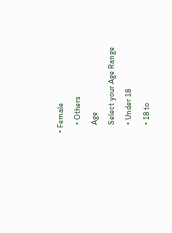• Female
    • Others
    Age
    Select your Age Range
    • Under 18
    • 18 to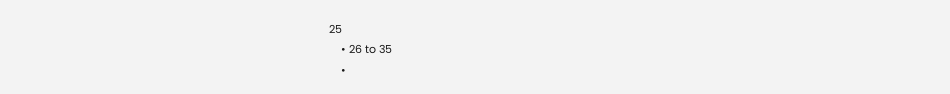25
    • 26 to 35
    •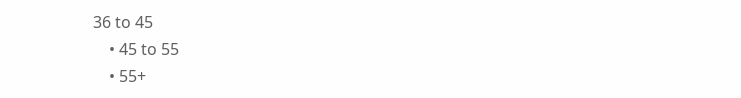36 to 45
    • 45 to 55
    • 55+